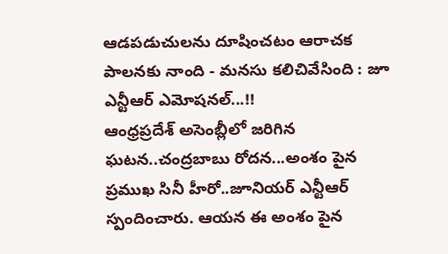ఆడపడుచులను దూషించటం ఆరాచక పాలనకు నాంది - మనసు కలిచివేసింది : జూ ఎన్టీఆర్ ఎమోషనల్...!!
ఆంధ్రప్రదేశ్ అసెంబ్లీలో జరిగిన ఘటన..చంద్రబాబు రోదన...అంశం పైన ప్రముఖ సినీ హీరో..జూనియర్ ఎన్టీఆర్ స్పందించారు. ఆయన ఈ అంశం పైన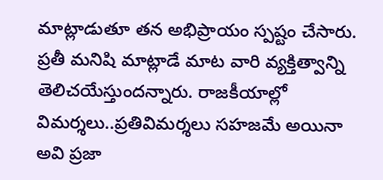మాట్లాడుతూ తన అభిప్రాయం స్పష్టం చేసారు. ప్రతీ మనిషి మాట్లాడే మాట వారి వ్యక్తిత్వాన్ని తెలిచయేస్తుందన్నారు. రాజకీయాల్లో విమర్శలు..ప్రతివిమర్శలు సహజమే అయినా అవి ప్రజా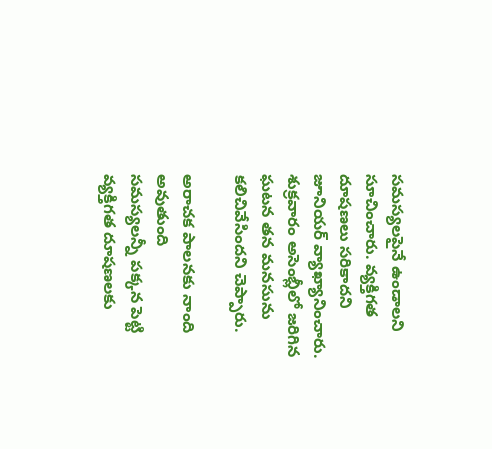సమస్యలపైనే ఉండాలని సూచించారు. వ్యక్తిగత దూషణలు సరికాదని జూనియర్ వ్యాఖ్యానించారు. శుక్రవారం అసెంబ్లీలో జరిగిన ఘటన తన మనసును కలిచివేసిందని చెప్పారు.

అరాచక పాలనకు నాంది అవుతుంది
సమస్యలన్నీ పక్కన పెట్టి వ్యక్తిగత దూషణలకు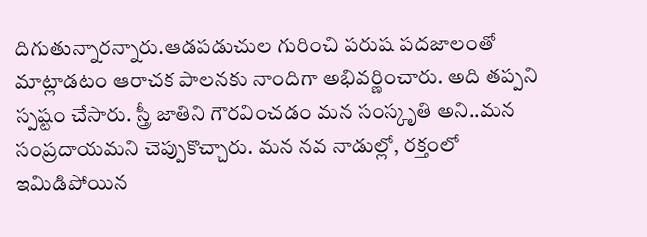దిగుతున్నారన్నారు.ఆడపడుచుల గురించి పరుష పదజాలంతో మాట్లాడటం ఆరాచక పాలనకు నాందిగా అభివర్ణించారు. అది తప్పని స్పష్టం చేసారు. స్త్రీ జాతిని గౌరవించడం మన సంస్కృతి అని..మన సంప్రదాయమని చెప్పుకొచ్చారు. మన నవ నాడుల్లో, రక్తంలో ఇమిడిపోయిన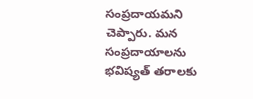సంప్రదాయమని చెప్పారు. మన సంప్రదాయాలను భవిష్యత్ తరాలకు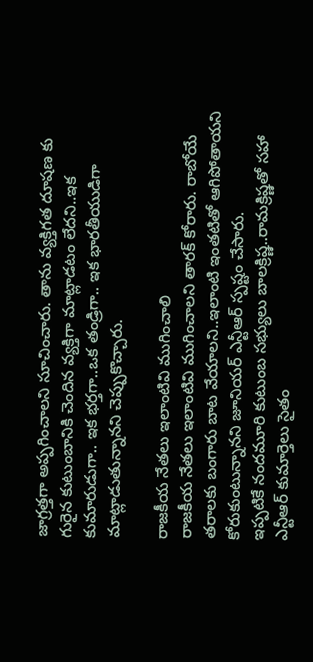జాగ్రత్తగా అప్పగించాలని సూచించారు. తాను వ్యక్తిగత దూషణ కు గురైన కుటుంబానికి చెందిన వ్యక్తిగా మాట్లాడటం లేదని..ఇక కుమారుడుగా.. ఇక భర్తగా..ఒక తండ్రిగా.. ఇక భారతీయుడిగా మాట్లాడుతున్నానని చెప్పుకొచ్చారు.

రాజకీయ నేతలు ఇలాంటివి ముగించాలి
రాజకీయ నేతలు ఇలాంటివి ముగించాలని తారక్ కోరారు. రాబోయే తరాలకు బంగారు బాట వేయాలని..ఇలాంటి ఇంతటితో ఆగిపోతాయని కోరుకుంటున్నానని జూనియర్ ఎన్టీఆర్ స్పష్టం చేసారు.
ఇప్పటికే నందమూరి కుటుంబ సభ్యులు బాలక్రిష్ణ..రామక్రిష్ణతో సహా ఎన్టీఆర్ కుమార్తెలు సైతం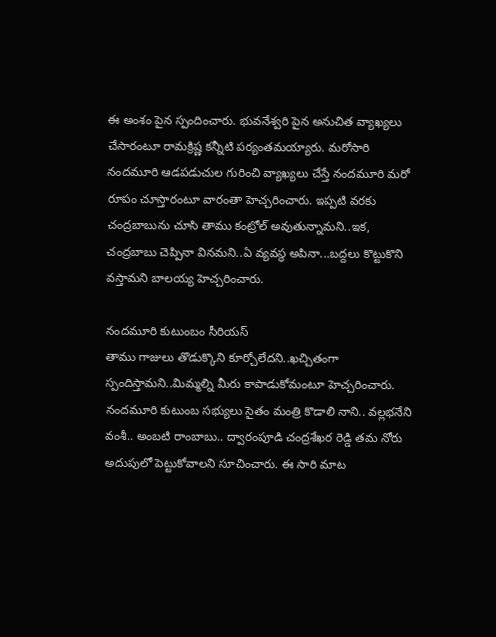ఈ అంశం పైన స్పందించారు. భువనేశ్వరి పైన అనుచిత వ్యాఖ్యలు చేసారంటూ రామక్రిష్ణ కన్నీటి పర్యంతమయ్యారు. మరోసారి నందమూరి ఆడపడుచుల గురించి వ్యాఖ్యలు చేస్తే నందమూరి మరో రూపం చూస్తారంటూ వారంతా హెచ్చరించారు. ఇప్పటి వరకు చంద్రబాబును చూసి తాము కంట్రోల్ అవుతున్నామని..ఇక, చంద్రబాబు చెప్పినా వినమని..ఏ వ్యవస్థ అపినా...బద్దలు కొట్టుకొని వస్తామని బాలయ్య హెచ్చరించారు.

నందమూరి కుటుంబం సీరియస్
తాము గాజులు తొడుక్కొని కూర్చోలేదని..ఖచ్చితంగా స్పందిస్తామని..మిమ్మల్ని మీరు కాపాడుకోమంటూ హెచ్చరించారు. నందమూరి కుటుంబ సభ్యులు సైతం మంత్రి కొడాలి నాని.. వల్లభనేని వంశీ.. అంబటి రాంబాబు.. ద్వారంపూడి చంద్రశేఖర రెడ్డి తమ నోరు అదుపులో పెట్టుకోవాలని సూచించారు. ఈ సారి మాట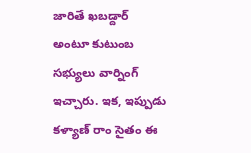జారితే ఖబడ్దార్ అంటూ కుటుంబ సభ్యులు వార్నింగ్ ఇచ్చారు. ఇక, ఇప్పుడు కళ్యాణ్ రాం సైతం ఈ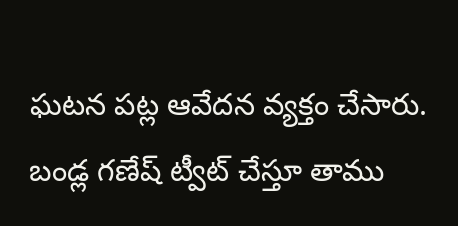ఘటన పట్ల ఆవేదన వ్యక్తం చేసారు. బండ్ల గణేష్ ట్వీట్ చేస్తూ తాము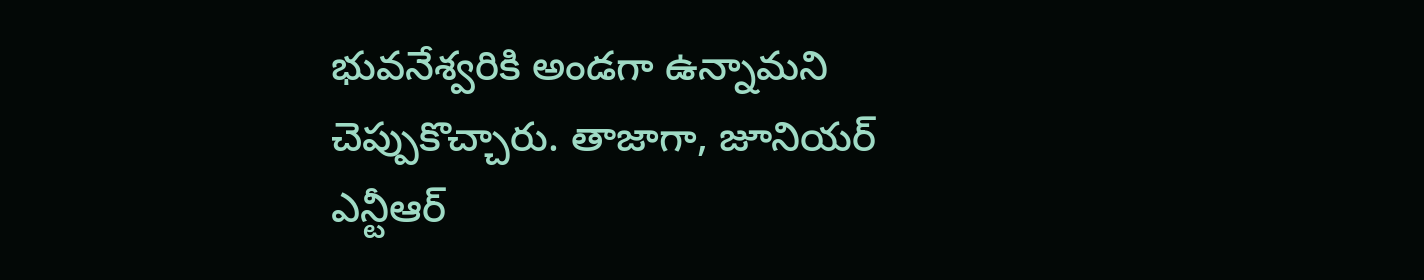భువనేశ్వరికి అండగా ఉన్నామని చెప్పుకొచ్చారు. తాజాగా, జూనియర్ ఎన్టీఆర్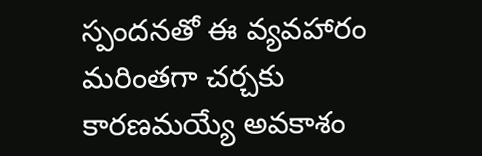స్పందనతో ఈ వ్యవహారం మరింతగా చర్చకు కారణమయ్యే అవకాశం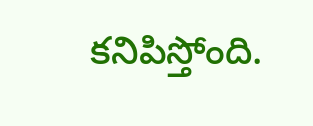కనిపిస్తోంది.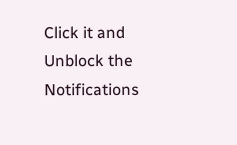Click it and Unblock the Notifications